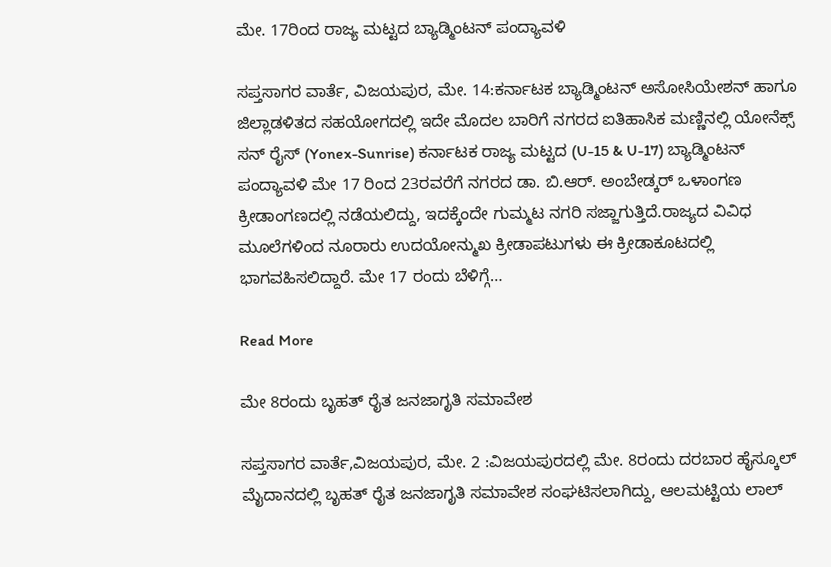ಮೇ. 17ರಿಂದ ರಾಜ್ಯ ಮಟ್ಟದ ಬ್ಯಾಡ್ಮಿಂಟನ್ ಪಂದ್ಯಾವಳಿ

ಸಪ್ತಸಾಗರ ವಾರ್ತೆ, ವಿಜಯಪುರ, ಮೇ. 14:ಕರ್ನಾಟಕ ಬ್ಯಾಡ್ಮಿಂಟನ್ ಅಸೋಸಿಯೇಶನ್ ಹಾಗೂ ಜಿಲ್ಲಾಡಳಿತದ ಸಹಯೋಗದಲ್ಲಿ ಇದೇ ಮೊದಲ ಬಾರಿಗೆ ನಗರದ ಐತಿಹಾಸಿಕ ಮಣ್ಣಿನಲ್ಲಿ ಯೋನೆಕ್ಸ್‌ ಸನ್‌ ರೈಸ್‌ (Yonex-Sunrise) ಕರ್ನಾಟಕ ರಾಜ್ಯ ಮಟ್ಟದ (U-15 & U-17) ಬ್ಯಾಡ್ಮಿಂಟನ್ ಪಂದ್ಯಾವಳಿ ಮೇ 17 ರಿಂದ 23ರವರೆಗೆ ನಗರದ ಡಾ. ಬಿ.ಆರ್. ಅಂಬೇಡ್ಕರ್ ಒಳಾಂಗಣ ಕ್ರೀಡಾಂಗಣದಲ್ಲಿ ನಡೆಯಲಿದ್ದು, ಇದಕ್ಕೆಂದೇ ಗುಮ್ಮಟ ನಗರಿ ಸಜ್ಜಾಗುತ್ತಿದೆ.ರಾಜ್ಯದ ವಿವಿಧ ಮೂಲೆಗಳಿಂದ ನೂರಾರು ಉದಯೋನ್ಮುಖ ಕ್ರೀಡಾಪಟುಗಳು ಈ ಕ್ರೀಡಾಕೂಟದಲ್ಲಿ ಭಾಗವಹಿಸಲಿದ್ದಾರೆ. ಮೇ 17 ರಂದು ಬೆಳಿಗ್ಗೆ…

Read More

ಮೇ 8ರಂದು ಬೃಹತ್ ರೈತ ಜನಜಾಗೃತಿ ಸಮಾವೇಶ

ಸಪ್ತಸಾಗರ ವಾರ್ತೆ,ವಿಜಯಪುರ, ಮೇ. 2 :ವಿಜಯಪುರದಲ್ಲಿ ಮೇ. 8ರಂದು ದರಬಾರ ಹೈಸ್ಕೂಲ್ ಮೈದಾನದಲ್ಲಿ ಬೃಹತ್ ರೈತ ಜನಜಾಗೃತಿ ಸಮಾವೇಶ ಸಂಘಟಿಸಲಾಗಿದ್ದು, ಆಲಮಟ್ಟಿಯ ಲಾಲ್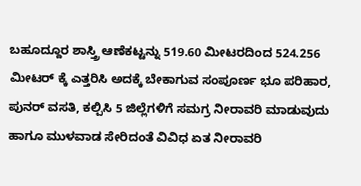ಬಹೂದ್ದೂರ ಶಾಸ್ತ್ರಿ ಆಣೆಕಟ್ಟನ್ನು 519.60 ಮೀಟರದಿಂದ 524.256 ಮೀಟರ್ ಕ್ಕೆ ಎತ್ತರಿಸಿ ಅದಕ್ಕೆ ಬೇಕಾಗುವ ಸಂಪೂರ್ಣ ಭೂ ಪರಿಹಾರ, ಪುನರ್ ವಸತಿ, ಕಲ್ಪಿಸಿ 5 ಜಿಲ್ಲೆಗಳಿಗೆ ಸಮಗ್ರ ನೀರಾವರಿ ಮಾಡುವುದು ಹಾಗೂ ಮುಳವಾಡ ಸೇರಿದಂತೆ ವಿವಿಧ ಏತ ನೀರಾವರಿ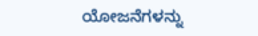ಯೋಜನೆಗಳನ್ನು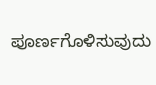ಪೂರ್ಣಗೊಳಿಸುವುದು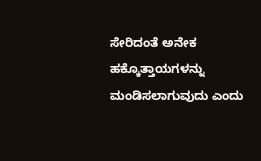ಸೇರಿದಂತೆ ಅನೇಕ ಹಕ್ಕೊತ್ತಾಯಗಳನ್ನು ಮಂಡಿಸಲಾಗುವುದು ಎಂದು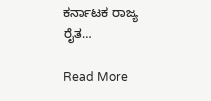ಕರ್ನಾಟಕ ರಾಜ್ಯ ರೈತ…

Read More